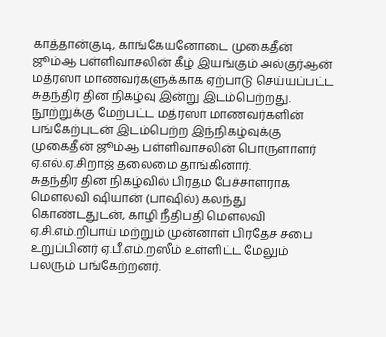காத்தான்குடி, காங்கேயனோடை முகைதீன் ஜூம்ஆ பள்ளிவாசலின் கீழ் இயங்கும் அல்குர்ஆன் மத்ரஸா மாணவர்களுக்காக ஏற்பாடு செய்யப்பட்ட சுதந்திர தின நிகழ்வு இன்று இடம்பெற்றது.
நூற்றுக்கு மேற்பட்ட மத்ரஸா மாணவர்களின் பங்கேற்புடன் இடம்பெற்ற இந்நிகழ்வுக்கு முகைதீன் ஜூம்ஆ பள்ளிவாசலின் பொருளாளர் ஏ.எல்.ஏ.சிறாஜ் தலைமை தாங்கினார்.
சுதந்திர தின நிகழ்வில் பிரதம பேச்சாளராக மௌலவி ஷியான் (பாஷில்) கலந்து கொண்டதுடன், காழி நீதிபதி மௌலவி ஏ.சி.எம்.றிபாய் மற்றும் முன்னாள் பிரதேச சபை உறுப்பினர் ஏ.பீ.எம்.றஸீம் உள்ளிட்ட மேலும் பலரும் பங்கேற்றனர்.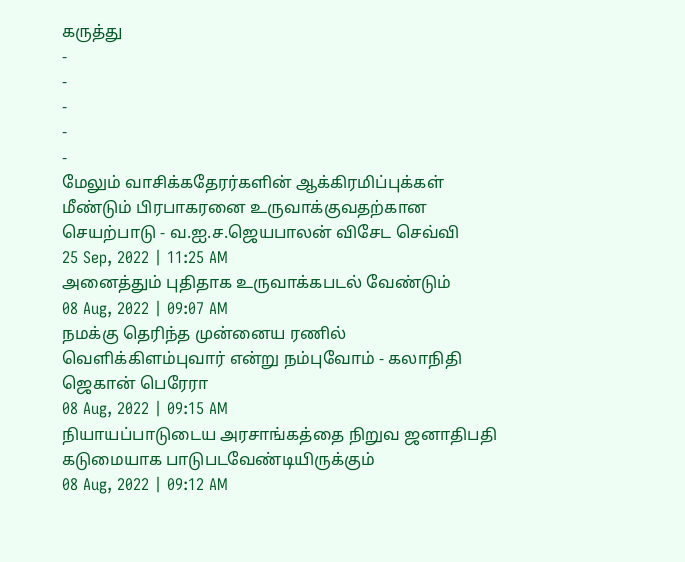கருத்து
-
-
-
-
-
மேலும் வாசிக்கதேரர்களின் ஆக்கிரமிப்புக்கள் மீண்டும் பிரபாகரனை உருவாக்குவதற்கான செயற்பாடு - வ.ஐ.ச.ஜெயபாலன் விசேட செவ்வி
25 Sep, 2022 | 11:25 AM
அனைத்தும் புதிதாக உருவாக்கபடல் வேண்டும்
08 Aug, 2022 | 09:07 AM
நமக்கு தெரிந்த முன்னைய ரணில் வெளிக்கிளம்புவார் என்று நம்புவோம் - கலாநிதி ஜெகான் பெரேரா
08 Aug, 2022 | 09:15 AM
நியாயப்பாடுடைய அரசாங்கத்தை நிறுவ ஜனாதிபதி கடுமையாக பாடுபடவேண்டியிருக்கும்
08 Aug, 2022 | 09:12 AM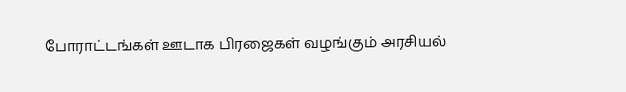போராட்டங்கள் ஊடாக பிரஜைகள் வழங்கும் அரசியல்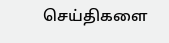செய்திகளை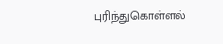புரிந்துகொள்ளல்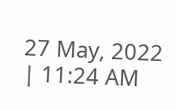27 May, 2022 | 11:24 AM